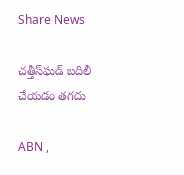Share News

చత్తీస్‌ఘడ్‌ బదిలీ చేయడం తగదు

ABN ,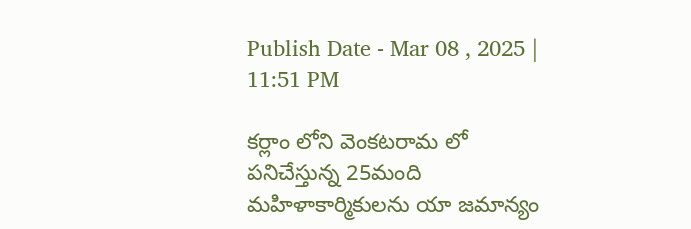Publish Date - Mar 08 , 2025 | 11:51 PM

కర్లాం లోని వెంకటరామ లో పనిచేస్తున్న 25మంది మహిళాకార్మికులను యా జమాన్యం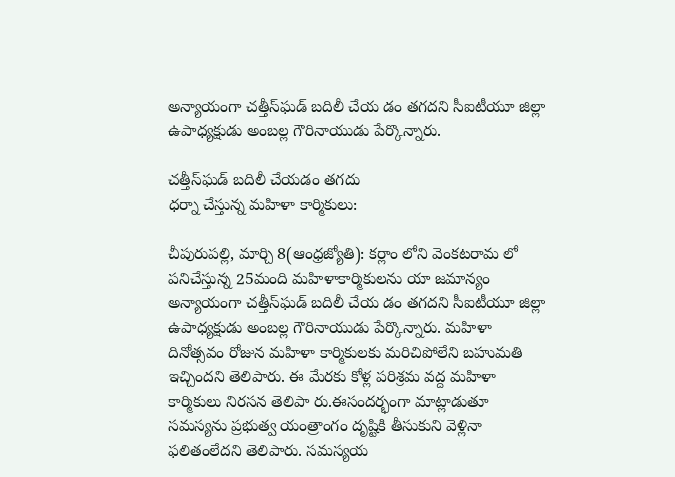అన్యాయంగా చత్తీస్‌ఘడ్‌ బదిలీ చేయ డం తగదని సీఐటీయూ జిల్లా ఉపాధ్యక్షుడు అంబల్ల గౌరినాయుడు పేర్కొన్నారు.

చత్తీస్‌ఘడ్‌ బదిలీ చేయడం తగదు
ధర్నా చేస్తున్న మహిళా కార్మికులు:

చీపురుపల్లి, మార్చి 8(ఆంధ్రజ్యోతి): కర్లాం లోని వెంకటరామ లో పనిచేస్తున్న 25మంది మహిళాకార్మికులను యా జమాన్యం అన్యాయంగా చత్తీస్‌ఘడ్‌ బదిలీ చేయ డం తగదని సీఐటీయూ జిల్లా ఉపాధ్యక్షుడు అంబల్ల గౌరినాయుడు పేర్కొన్నారు. మహిళా దినోత్సవం రోజున మహిళా కార్మికులకు మరిచిపోలేని బహుమతి ఇచ్చిందని తెలిపారు. ఈ మేరకు కోళ్ల పరిశ్రమ వద్ద మహిళా కార్మికులు నిరసన తెలిపా రు.ఈసందర్భంగా మాట్లాడుతూ సమస్యను ప్రభుత్వ యంత్రాంగం దృష్టికి తీసుకుని వెళ్లినా ఫలితంలేదని తెలిపారు. సమస్యయ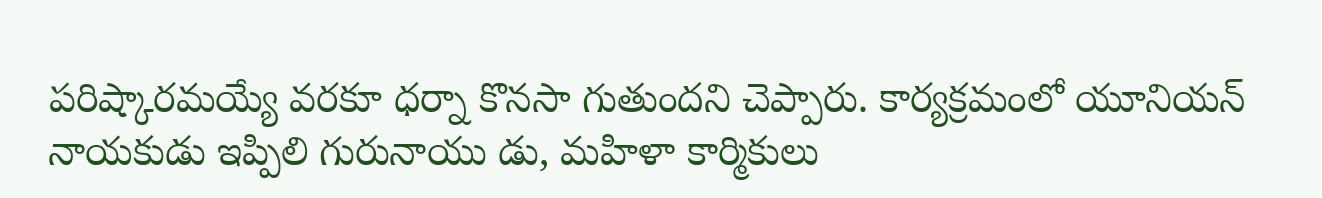పరిష్కారమయ్యే వరకూ ధర్నా కొనసా గుతుందని చెప్పారు. కార్యక్రమంలో యూనియన్‌ నాయకుడు ఇప్పిలి గురునాయు డు, మహిళా కార్మికులు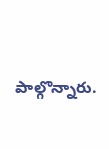పాల్గొన్నారు.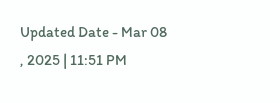Updated Date - Mar 08 , 2025 | 11:51 PM